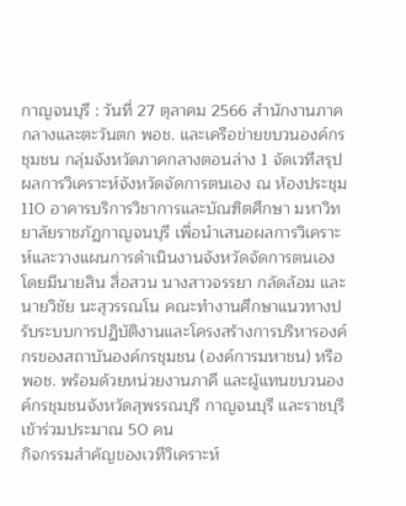กาญจนบุรี : วันที่ 27 ตุลาคม 2566 สำนักงานภาคกลางและตะวันตก พอช. และเครือข่ายขบวนองค์กรชุมชน กลุ่มจังหวัดภาคกลางตอนล่าง 1 จัดเวทีสรุปผลการวิเคราะห์จังหวัดจัดการตนเอง ณ ห้องประชุม 110 อาคารบริการวิชาการและบัณฑิตศึกษา มหาวิทยาลัยราชภัฏกาญจนบุรี เพื่อนำเสนอผลการวิเคราะห์และวางแผนการดำเนินงานจังหวัดจัดการตนเอง โดยมีนายสิน สื่อสวน นางสาวจรรยา กลัดล้อม และนายวิชัย นะสุวรรณโน คณะทำงานศึกษาแนวทางปรับระบบการปฏิบัติงานและโครงสร้างการบริหารองค์กรของสถาบันองค์กรชุมชน (องค์การมหาชน) หรือ พอช. พร้อมด้วยหน่วยงานภาคี และผู้แทนขบวนองค์กรชุมชนจังหวัดสุพรรณบุรี กาญจนบุรี และราชบุรี เข้าร่วมประมาณ 50 คน
กิจกรรมสำคัญของเวทีวิเคราะห์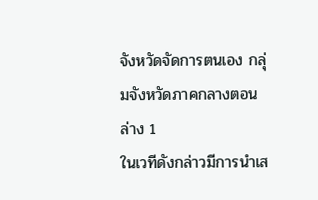จังหวัดจัดการตนเอง กลุ่มจังหวัดภาคกลางตอนล่าง 1
ในเวทีดังกล่าวมีการนำเส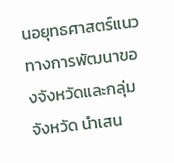นอยุทธศาสตร์แนวทางการพัฒนาของจังหวัดและกลุ่มจังหวัด นำเสน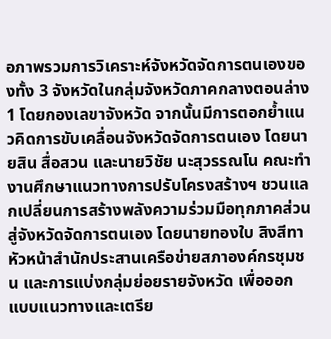อภาพรวมการวิเคราะห์จังหวัดจัดการตนเองของทั้ง 3 จังหวัดในกลุ่มจังหวัดภาคกลางตอนล่าง 1 โดยกองเลขาจังหวัด จากนั้นมีการตอกย้ำแนวคิดการขับเคลื่อนจังหวัดจัดการตนเอง โดยนายสิน สื่อสวน และนายวิชัย นะสุวรรณโน คณะทำงานศึกษาแนวทางการปรับโครงสร้างฯ ชวนแลกเปลี่ยนการสร้างพลังความร่วมมือทุกภาคส่วนสู่จังหวัดจัดการตนเอง โดยนายทองใบ สิงสีทา หัวหน้าสำนักประสานเครือข่ายสภาองค์กรชุมชน และการแบ่งกลุ่มย่อยรายจังหวัด เพื่อออกแบบแนวทางและเตรีย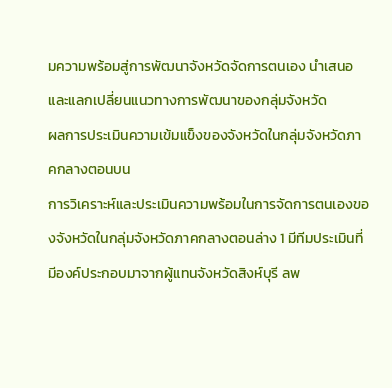มความพร้อมสู่การพัฒนาจังหวัดจัดการตนเอง นำเสนอและแลกเปลี่ยนแนวทางการพัฒนาของกลุ่มจังหวัด
ผลการประเมินความเข้มแข็งของจังหวัดในกลุ่มจังหวัดภาคกลางตอนบน
การวิเคราะห์และประเมินความพร้อมในการจัดการตนเองของจังหวัดในกลุ่มจังหวัดภาคกลางตอนล่าง 1 มีทีมประเมินที่มีองค์ประกอบมาจากผู้แทนจังหวัดสิงห์บุรี ลพ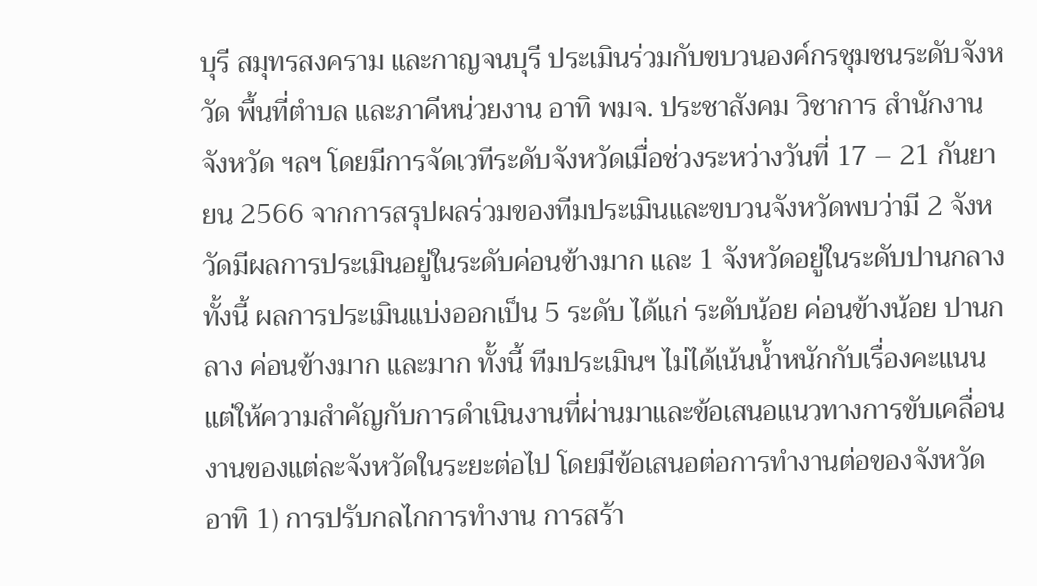บุรี สมุทรสงคราม และกาญจนบุรี ประเมินร่วมกับขบวนองค์กรชุมชนระดับจังหวัด พื้นที่ตำบล และภาคีหน่วยงาน อาทิ พมจ. ประชาสังคม วิชาการ สำนักงานจังหวัด ฯลฯ โดยมีการจัดเวทีระดับจังหวัดเมื่อช่วงระหว่างวันที่ 17 – 21 กันยายน 2566 จากการสรุปผลร่วมของทีมประเมินและขบวนจังหวัดพบว่ามี 2 จังหวัดมีผลการประเมินอยู่ในระดับค่อนข้างมาก และ 1 จังหวัดอยู่ในระดับปานกลาง ทั้งนี้ ผลการประเมินแบ่งออกเป็น 5 ระดับ ได้แก่ ระดับน้อย ค่อนข้างน้อย ปานกลาง ค่อนข้างมาก และมาก ทั้งนี้ ทีมประเมินฯ ไม่ได้เน้นน้ำหนักกับเรื่องคะแนน แต่ให้ความสำคัญกับการดำเนินงานที่ผ่านมาและข้อเสนอแนวทางการขับเคลื่อนงานของแต่ละจังหวัดในระยะต่อไป โดยมีข้อเสนอต่อการทำงานต่อของจังหวัด อาทิ 1) การปรับกลไกการทำงาน การสร้า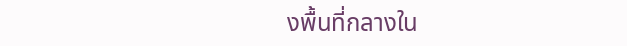งพื้นที่กลางใน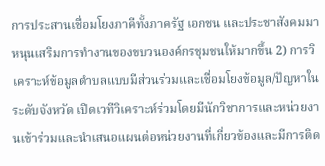การประสานเชื่อมโยงภาคีทั้งภาครัฐ เอกชน และประชาสังคมมาหนุนเสริมการทำงานของขบวนองค์กรชุมชนให้มากขึ้น 2) การวิเคราะห์ข้อมูลตำบลแบบมีส่วนร่วมและเชื่อมโยงข้อมูล/ปัญหาในระดับจังหวัด เปิดเวทีวิเคราะห์ร่วมโดยมีนักวิชาการและหน่วยงานเข้าร่วมและนำเสนอแผนต่อหน่วยงานที่เกี่ยวข้องและมีการติด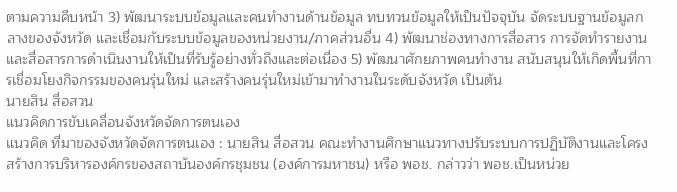ตามความคืบหน้า 3) พัฒนาระบบข้อมูลและคนทำงานด้านข้อมูล ทบทวนข้อมูลให้เป็นปัจจุบัน จัดระบบฐานข้อมูลกลางของจังหวัด และเชื่อมกับระบบข้อมูลของหน่วยงาน/ภาคส่วนอื่น 4) พัฒนาช่องทางการสื่อสาร การจัดทำรายงาน และสื่อสารการดำเนินงานให้เป็นที่รับรู้อย่างทั่วถึงและต่อเนื่อง 5) พัฒนาศักยภาพคนทำงาน สนับสนุนให้เกิดพื้นที่การเชื่อมโยงกิจกรรมของคนรุ่นใหม่ และสร้างคนรุ่นใหม่เข้ามาทำงานในระดับจังหวัด เป็นต้น
นายสิน สื่อสวน
แนวคิดการขับเคลื่อนจังหวัดจัดการตนเอง
แนวคิด ที่มาของจังหวัดจัดการตนเอง : นายสิน สื่อสวน คณะทำงานศึกษาแนวทางปรับระบบการปฏิบัติงานและโครงสร้างการบริหารองค์กรของสถาบันองค์กรชุมชน (องค์การมหาชน) หรือ พอช. กล่าวว่า พอช.เป็นหน่วย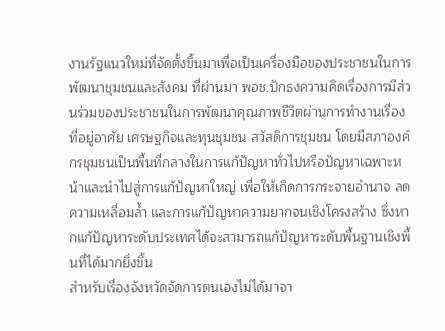งานรัฐแนวใหม่ที่จัดตั้งขึ้นมาเพื่อเป็นเครื่องมือของประชาชนในการพัฒนาชุมชนและสังคม ที่ผ่านมา พอช.ปักธงความคิดเรื่องการมีส่วนร่วมของประชาชนในการพัฒนาคุณภาพชีวิตผ่านการทำงานเรื่องที่อยู่อาศัย เศรษฐกิจและทุนชุมชน สวัสดิการชุมชน โดยมีสภาองค์กรชุมชนเป็นพื้นที่กลางในการแก้ปัญหาทั่วไปหรือปัญหาเฉพาะหน้าและนำไปสู่การแก้ปัญหาใหญ่ เพื่อให้เกิดการกระจายอำนาจ ลดความเหลื่อมล้ำ และการแก้ปัญหาความยากจนเชิงโครงสร้าง ซึ่งหากแก้ปัญหาระดับประเทศได้จะสามารถแก้ปัญหาระดับพื้นฐานเชิงพื้นที่ได้มากยิ่งขึ้น
สำหรับเรื่องจังหวัดจัดการตนเองไม่ได้มาจา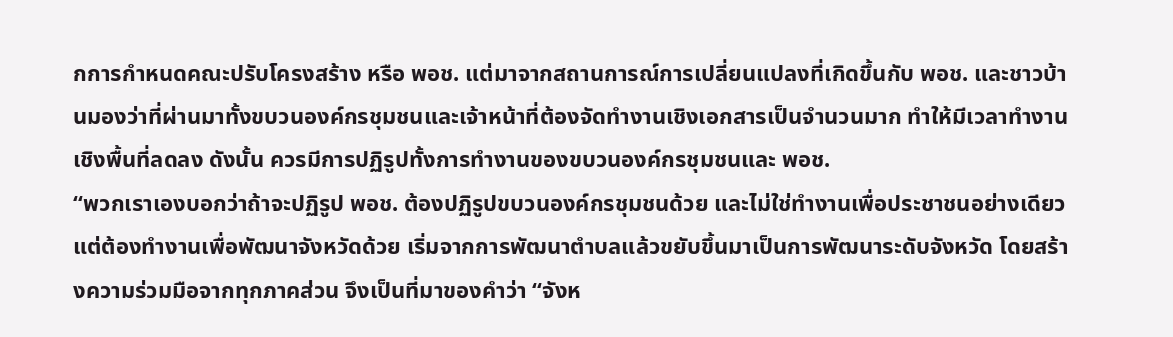กการกำหนดคณะปรับโครงสร้าง หรือ พอช. แต่มาจากสถานการณ์การเปลี่ยนแปลงที่เกิดขึ้นกับ พอช. และชาวบ้านมองว่าที่ผ่านมาทั้งขบวนองค์กรชุมชนและเจ้าหน้าที่ต้องจัดทำงานเชิงเอกสารเป็นจำนวนมาก ทำให้มีเวลาทำงานเชิงพื้นที่ลดลง ดังนั้น ควรมีการปฏิรูปทั้งการทำงานของขบวนองค์กรชุมชนและ พอช.
“พวกเราเองบอกว่าถ้าจะปฏิรูป พอช. ต้องปฏิรูปขบวนองค์กรชุมชนด้วย และไม่ใช่ทำงานเพื่อประชาชนอย่างเดียวแต่ต้องทำงานเพื่อพัฒนาจังหวัดด้วย เริ่มจากการพัฒนาตำบลแล้วขยับขึ้นมาเป็นการพัฒนาระดับจังหวัด โดยสร้างความร่วมมือจากทุกภาคส่วน จึงเป็นที่มาของคำว่า “จังห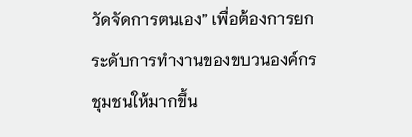วัดจัดการตนเอง” เพื่อต้องการยกระดับการทำงานของขบวนองค์กรชุมชนให้มากขึ้น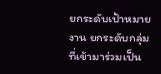ยกระดับเป้าหมายงาน ยกระดับกลุ่มที่เข้ามาร่วมเป็น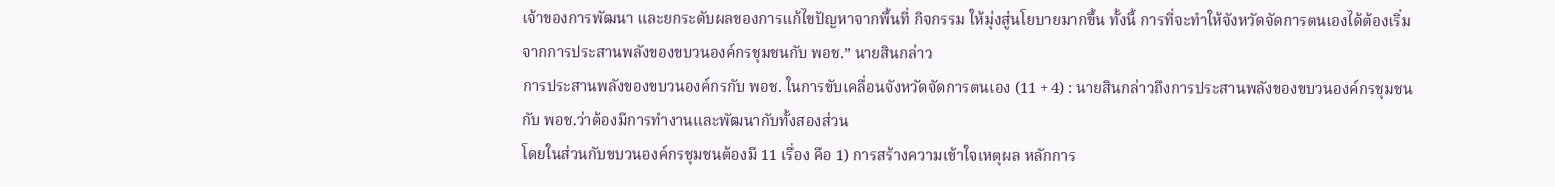เจ้าของการพัฒนา และยกระดับผลของการแก้ไขปัญหาจากพื้นที่ กิจกรรม ให้มุ่งสู่นโยบายมากขึ้น ทั้งนี้ การที่จะทำให้จังหวัดจัดการตนเองได้ต้องเริ่มจากการประสานพลังของขบวนองค์กรชุมชนกับ พอช.” นายสินกล่าว
การประสานพลังของขบวนองค์กรกับ พอช. ในการขับเคลื่อนจังหวัดจัดการตนเอง (11 + 4) : นายสินกล่าวถึงการประสานพลังของขบวนองค์กรชุมชนกับ พอช.ว่าต้องมีการทำงานและพัฒนากับทั้งสองส่วน
โดยในส่วนกับขบวนองค์กรชุมชนต้องมี 11 เรื่อง คือ 1) การสร้างความเข้าใจเหตุผล หลักการ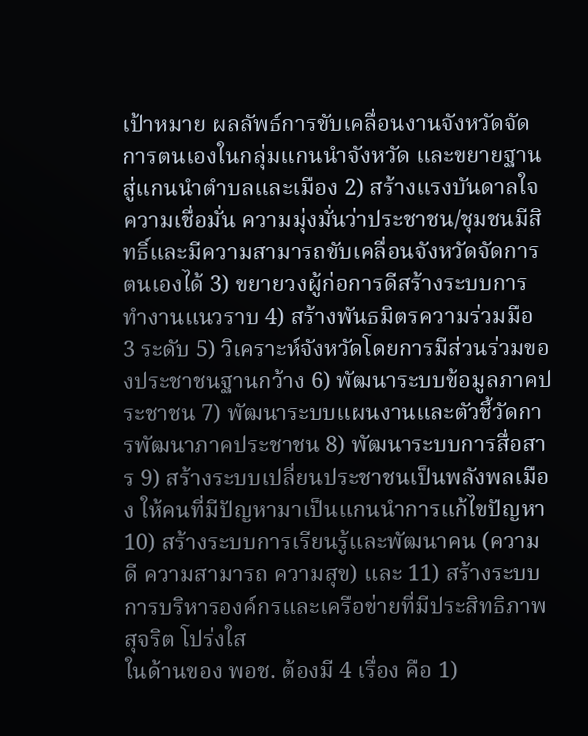เป้าหมาย ผลลัพธ์การขับเคลื่อนงานจังหวัดจัดการตนเองในกลุ่มแกนนำจังหวัด และขยายฐานสู่แกนนำตำบลและเมือง 2) สร้างแรงบันดาลใจ ความเชื่อมั่น ความมุ่งมั่นว่าประชาชน/ชุมชนมีสิทธิ์และมีความสามารถขับเคลื่อนจังหวัดจัดการตนเองได้ 3) ขยายวงผู้ก่อการดีสร้างระบบการทำงานแนวราบ 4) สร้างพันธมิตรความร่วมมือ 3 ระดับ 5) วิเคราะห์จังหวัดโดยการมีส่วนร่วมของประชาชนฐานกว้าง 6) พัฒนาระบบข้อมูลภาคประชาชน 7) พัฒนาระบบแผนงานและตัวชี้วัดการพัฒนาภาคประชาชน 8) พัฒนาระบบการสื่อสาร 9) สร้างระบบเปลี่ยนประชาชนเป็นพลังพลเมือง ให้คนที่มีปัญหามาเป็นแกนนำการแก้ไขปัญหา 10) สร้างระบบการเรียนรู้และพัฒนาคน (ความดี ความสามารถ ความสุข) และ 11) สร้างระบบการบริหารองค์กรและเครือข่ายที่มีประสิทธิภาพ สุจริต โปร่งใส
ในด้านของ พอช. ต้องมี 4 เรื่อง คือ 1)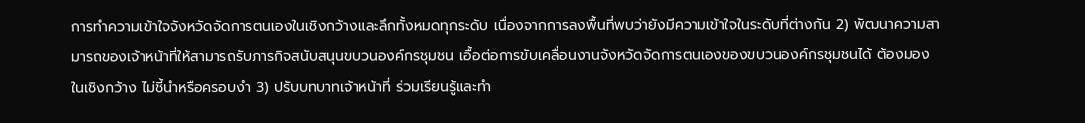การทำความเข้าใจจังหวัดจัดการตนเองในเชิงกว้างและลึกทั้งหมดทุกระดับ เนื่องจากการลงพื้นที่พบว่ายังมีความเข้าใจในระดับที่ต่างกัน 2) พัฒนาความสามารถของเจ้าหน้าที่ให้สามารถรับภารกิจสนับสนุนขบวนองค์กรชุมชน เอื้อต่อการขับเคลื่อนงานจังหวัดจัดการตนเองของขบวนองค์กรชุมชนได้ ต้องมองในเชิงกว้าง ไม่ชี้นำหรือครอบงำ 3) ปรับบทบาทเจ้าหน้าที่ ร่วมเรียนรู้และทำ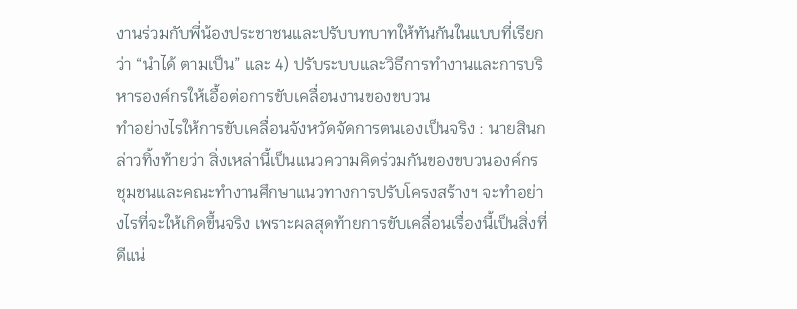งานร่วมกับพี่น้องประชาชนและปรับบทบาทให้ทันกันในแบบที่เรียกว่า “นำได้ ตามเป็น” และ 4) ปรับระบบและวิธีการทำงานและการบริหารองค์กรให้เอื้อต่อการขับเคลื่อนงานของขบวน
ทำอย่างไรให้การขับเคลื่อนจังหวัดจัดการตนเองเป็นจริง : นายสินกล่าวทิ้งท้ายว่า สิ่งเหล่านี้เป็นแนวความคิดร่วมกันของขบวนองค์กรชุมชนและคณะทำงานศึกษาแนวทางการปรับโครงสร้างฯ จะทำอย่างไรที่จะให้เกิดขึ้นจริง เพราะผลสุดท้ายการขับเคลื่อนเรื่องนี้เป็นสิ่งที่ดีแน่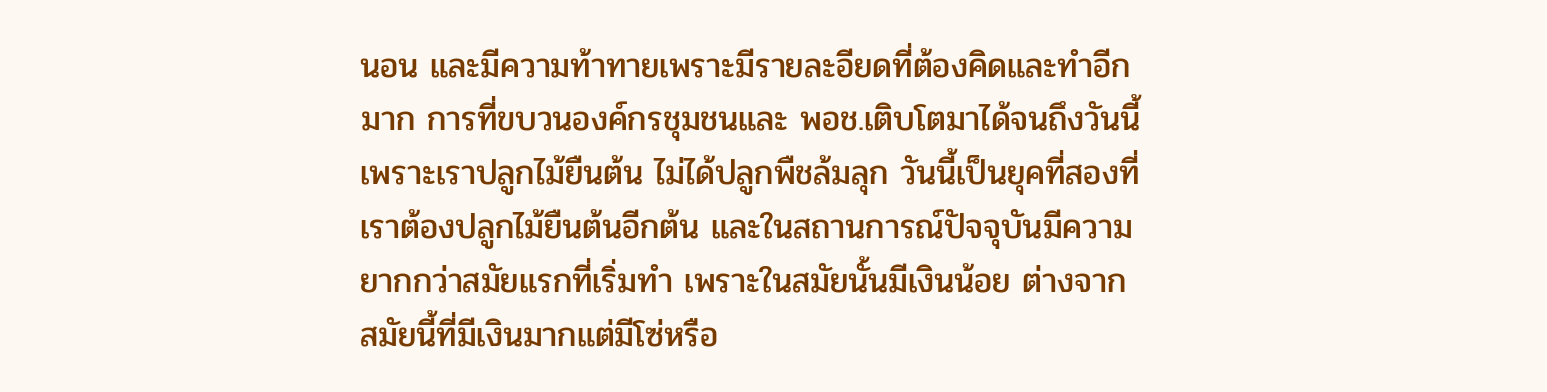นอน และมีความท้าทายเพราะมีรายละอียดที่ต้องคิดและทำอีกมาก การที่ขบวนองค์กรชุมชนและ พอช.เติบโตมาได้จนถึงวันนี้เพราะเราปลูกไม้ยืนต้น ไม่ได้ปลูกพืชล้มลุก วันนี้เป็นยุคที่สองที่เราต้องปลูกไม้ยืนต้นอีกต้น และในสถานการณ์ปัจจุบันมีความยากกว่าสมัยแรกที่เริ่มทำ เพราะในสมัยนั้นมีเงินน้อย ต่างจากสมัยนี้ที่มีเงินมากแต่มีโซ่หรือ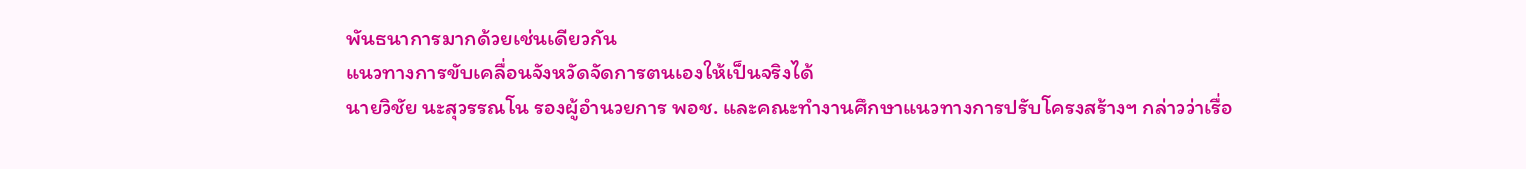พันธนาการมากด้วยเช่นเดียวกัน
แนวทางการขับเคลื่อนจังหวัดจัดการตนเองให้เป็นจริงได้
นายวิชัย นะสุวรรณโน รองผู้อำนวยการ พอช. และคณะทำงานศึกษาแนวทางการปรับโครงสร้างฯ กล่าวว่าเรื่อ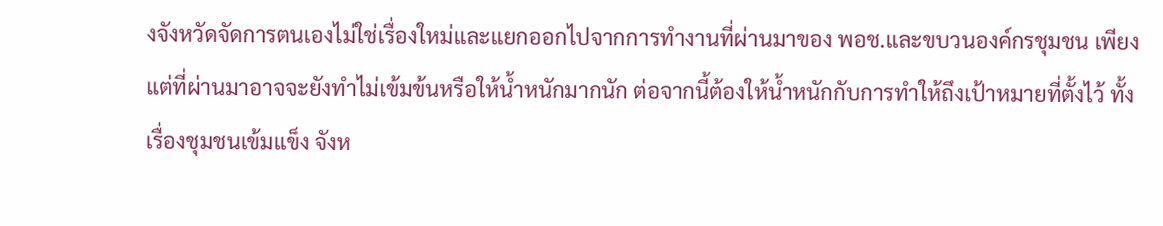งจังหวัดจัดการตนเองไม่ใช่เรื่องใหม่และแยกออกไปจากการทำงานที่ผ่านมาของ พอช.และขบวนองค์กรชุมชน เพียงแต่ที่ผ่านมาอาจจะยังทำไม่เข้มข้นหรือให้น้ำหนักมากนัก ต่อจากนี้ต้องให้น้ำหนักกับการทำให้ถึงเป้าหมายที่ตั้งไว้ ทั้งเรื่องชุมชนเข้มแข็ง จังห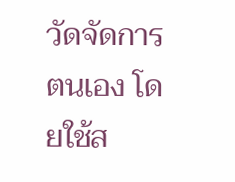วัดจัดการตนเอง โดยใช้ส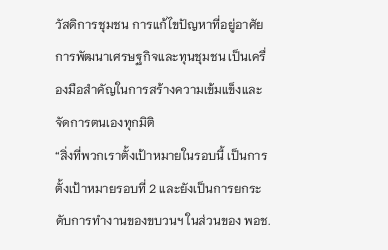วัสดิการชุมชน การแก้ไขปัญหาที่อยู่อาศัย การพัฒนาเศรษฐกิจและทุนชุมชน เป็นเครื่องมือสำคัญในการสร้างความเข้มแข็งและจัดการตนเองทุกมิติ
“สิ่งที่พวกเราตั้งเป้าหมายในรอบนี้ เป็นการตั้งเป้าหมายรอบที่ 2 และยังเป็นการยกระดับการทำงานของขบวนฯ ในส่วนของ พอช.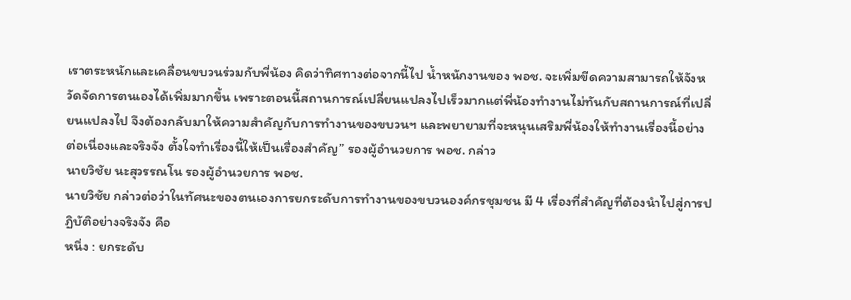เราตระหนักและเคลื่อนขบวนร่วมกับพี่น้อง คิดว่าทิศทางต่อจากนี้ไป น้ำหนักงานของ พอช. จะเพิ่มขีดความสามารถให้จังหวัดจัดการตนเองได้เพิ่มมากขึ้น เพราะตอนนี้สถานการณ์เปลี่ยนแปลงไปเร็วมากแต่พี่น้องทำงานไม่ทันกับสถานการณ์ที่เปลี่ยนแปลงไป จึงต้องกลับมาให้ความสำคัญกับการทำงานของขบวนฯ และพยายามที่จะหนุนเสริมพี่น้องให้ทำงานเรื่องนี้อย่างต่อเนื่องและจริงจัง ตั้งใจทำเรื่องนี้ให้เป็นเรื่องสำคัญ” รองผู้อำนวยการ พอช. กล่าว
นายวิชัย นะสุวรรณโน รองผู้อำนวยการ พอช.
นายวิชัย กล่าวต่อว่าในทัศนะของตนเองการยกระดับการทำงานของขบวนองค์กรชุมชน มี 4 เรื่องที่สำคัญที่ต้องนำไปสู่การปฏิบัติอย่างจริงจัง คือ
หนึ่ง : ยกระดับ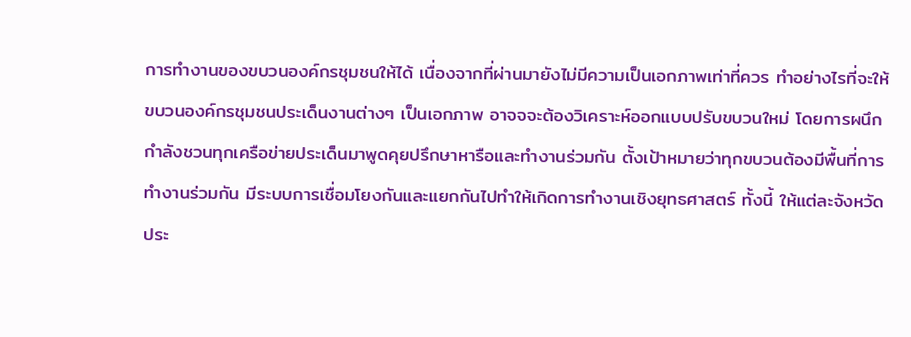การทำงานของขบวนองค์กรชุมชนให้ได้ เนื่องจากที่ผ่านมายังไม่มีความเป็นเอกภาพเท่าที่ควร ทำอย่างไรที่จะให้ขบวนองค์กรชุมชนประเด็นงานต่างๆ เป็นเอกภาพ อาจจจะต้องวิเคราะห์ออกแบบปรับขบวนใหม่ โดยการผนึกกำลังชวนทุกเครือข่ายประเด็นมาพูดคุยปรึกษาหารือและทำงานร่วมกัน ตั้งเป้าหมายว่าทุกขบวนต้องมีพื้นที่การทำงานร่วมกัน มีระบบการเชื่อมโยงกันและแยกกันไปทำให้เกิดการทำงานเชิงยุทธศาสตร์ ทั้งนี้ ให้แต่ละจังหวัดประ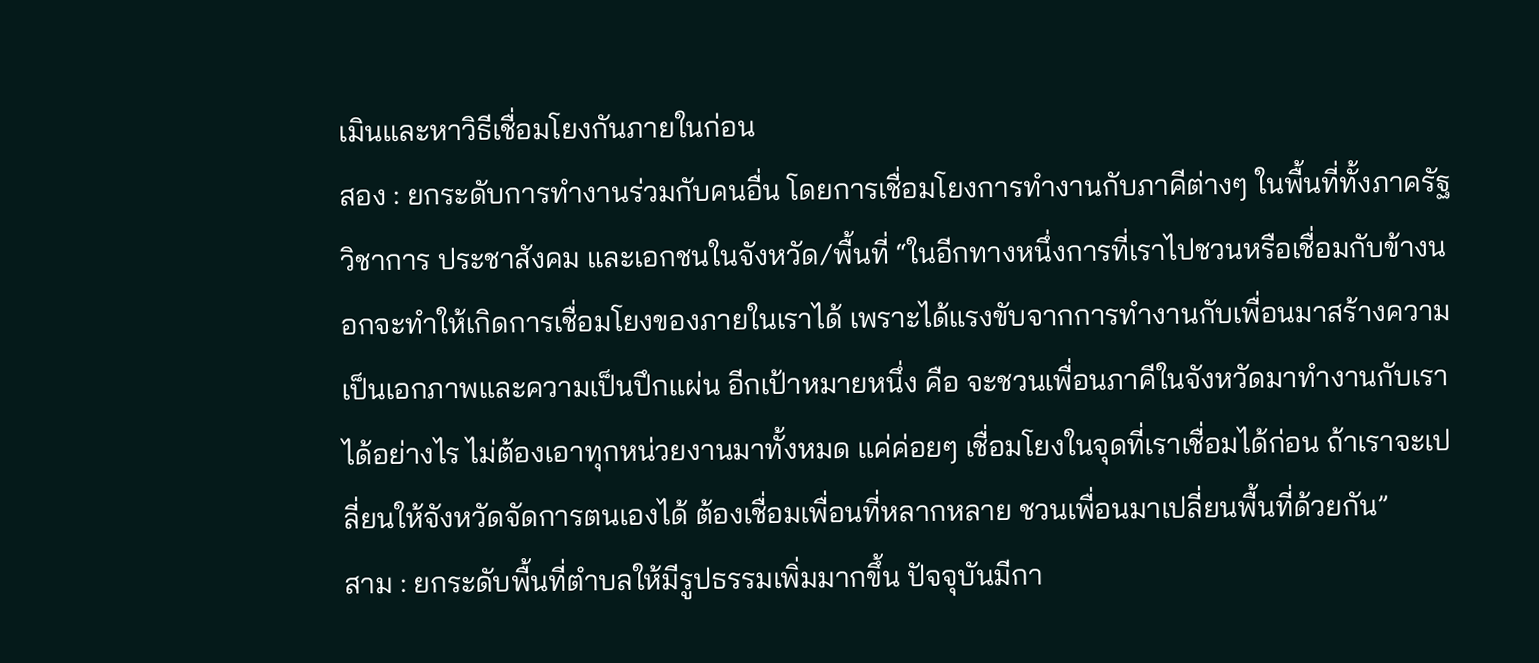เมินและหาวิธีเชื่อมโยงกันภายในก่อน
สอง : ยกระดับการทำงานร่วมกับคนอื่น โดยการเชื่อมโยงการทำงานกับภาคีต่างๆ ในพื้นที่ทั้งภาครัฐ วิชาการ ประชาสังคม และเอกชนในจังหวัด/พื้นที่ “ในอีกทางหนึ่งการที่เราไปชวนหรือเชื่อมกับข้างนอกจะทำให้เกิดการเชื่อมโยงของภายในเราได้ เพราะได้แรงขับจากการทำงานกับเพื่อนมาสร้างความเป็นเอกภาพและความเป็นปึกแผ่น อีกเป้าหมายหนึ่ง คือ จะชวนเพื่อนภาคีในจังหวัดมาทำงานกับเราได้อย่างไร ไม่ต้องเอาทุกหน่วยงานมาทั้งหมด แค่ค่อยๆ เชื่อมโยงในจุดที่เราเชื่อมได้ก่อน ถ้าเราจะเปลี่ยนให้จังหวัดจัดการตนเองได้ ต้องเชื่อมเพื่อนที่หลากหลาย ชวนเพื่อนมาเปลี่ยนพื้นที่ด้วยกัน”
สาม : ยกระดับพื้นที่ตำบลให้มีรูปธรรมเพิ่มมากขึ้น ปัจจุบันมีกา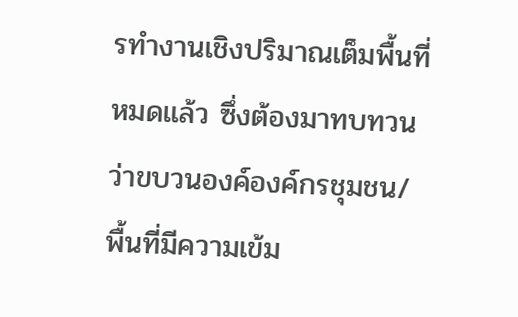รทำงานเชิงปริมาณเต็มพื้นที่หมดแล้ว ซึ่งต้องมาทบทวนว่าขบวนองค์องค์กรชุมชน/พื้นที่มีความเข้ม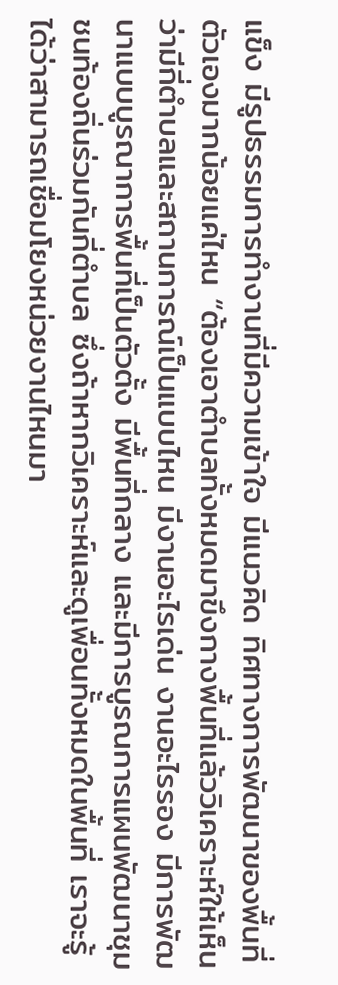แข็ง มีรูปธรรมการทำงานที่มีความเข้าใจ มีแนวคิด ทิศทางการพัฒนาของพื้นที่ตัวเองมากน้อยแค่ไหน “ต้องเอาตำบลทั้งหมดมาขึงกางพื้นที่แล้ววิเคราะห์ให้เห็นว่ามีกี่ตำบลและสถานการณ์เป็นแบบไหน มีงานอะไรเด่น งานอะไรรอง มีการพัฒนาแบบบูรณาการพื้นที่เป็นตัวตั้ง มีพื้นที่กลาง และมีการบูรณการแผนพัฒนาชุมชนท้องถิ่นร่วมกันกี่ตำบล ซึ่งถ้าหากวิเคราะห์และดูเพื่อนทั้งหมดในพื้นที่ เราจะรู้ได้ว่าสามารถเชื่อมโยงหน่วยงานไหนมา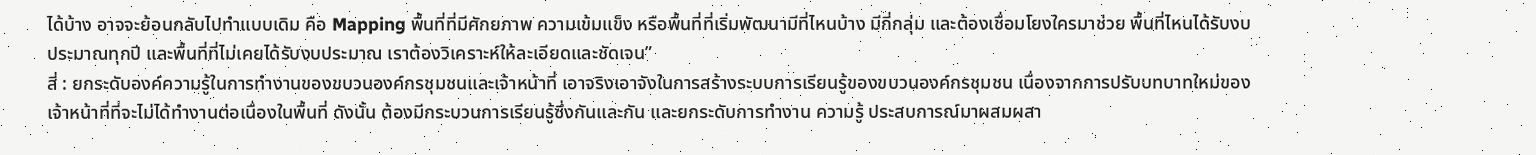ได้บ้าง อาจจะย้อนกลับไปทำแบบเดิม คือ Mapping พื้นที่ที่มีศักยภาพ ความเข้มแข็ง หรือพื้นที่ที่เริ่มพัฒนามีที่ไหนบ้าง มีกี่กลุ่ม และต้องเชื่อมโยงใครมาช่วย พื้นที่ไหนได้รับงบประมาณทุกปี และพื้นที่ที่ไม่เคยได้รับงบประมาณ เราต้องวิเคราะห์ให้ละเอียดและชัดเจน”
สี่ : ยกระดับองค์ความรู้ในการทำงานของขบวนองค์กรชุมชนและเจ้าหน้าที่ เอาจริงเอาจังในการสร้างระบบการเรียนรู้ของขบวนองค์กรชุมชน เนื่องจากการปรับบทบาทใหม่ของเจ้าหน้าที่ที่จะไม่ได้ทำงานต่อเนื่องในพื้นที่ ดังนั้น ต้องมีกระบวนการเรียนรู้ซึ่งกันและกัน และยกระดับการทำงาน ความรู้ ประสบการณ์มาผสมผสา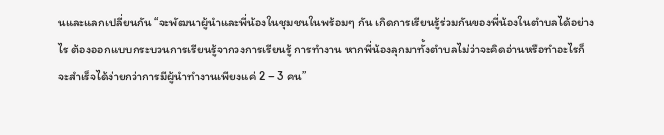นและแลกเปลี่ยนกัน “จะพัฒนาผู้นำและพี่น้องในชุมชนในพร้อมๆ กัน เกิดการเรียนรู้ร่วมกันของพี่น้องในตำบลได้อย่างไร ต้องออกแบบกระบวนการเรียนรู้จากวงการเรียนรู้ การทำงาน หากพี่น้องลุกมาทั้งตำบลไม่ว่าจะคิดอ่านหรือทำอะไรก็จะสำเร็จได้ง่ายกว่าการมีผู้นำทำงานเพียงแค่ 2 – 3 คน”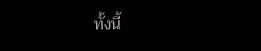ทั้งนี้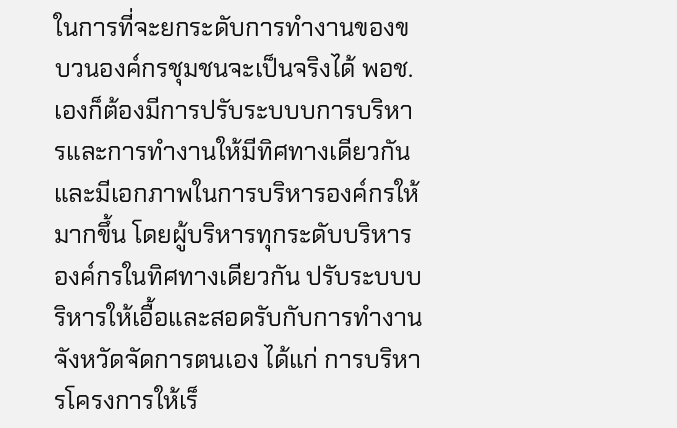ในการที่จะยกระดับการทำงานของขบวนองค์กรชุมชนจะเป็นจริงได้ พอช.เองก็ต้องมีการปรับระบบบการบริหารและการทำงานให้มีทิศทางเดียวกันและมีเอกภาพในการบริหารองค์กรให้มากขึ้น โดยผู้บริหารทุกระดับบริหารองค์กรในทิศทางเดียวกัน ปรับระบบบริหารให้เอื้อและสอดรับกับการทำงานจังหวัดจัดการตนเอง ได้แก่ การบริหารโครงการให้เร็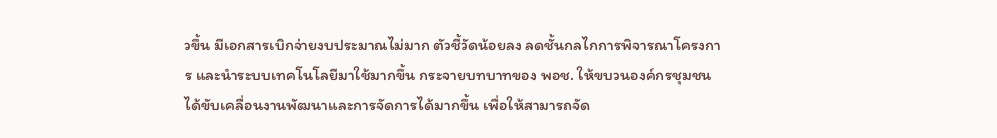วขึ้น มีเอกสารเบิกจ่ายงบประมาณไม่มาก ตัวชี้วัดน้อยลง ลดชั้นกลไกการพิจารณาโครงการ และนำระบบเทคโนโลยีมาใช้มากขึ้น กระจายบทบาทของ พอช. ให้ขบวนองค์กรชุมชนได้ขับเคลื่อนงานพัฒนาและการจัดการได้มากขึ้น เพื่อให้สามารถจัด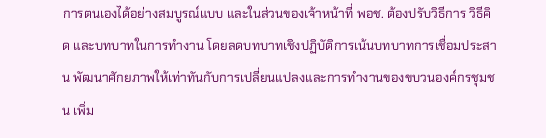การตนเองได้อย่างสมบูรณ์แบบ และในส่วนของเจ้าหน้าที่ พอช. ต้องปรับวิธีการ วิธีคิด และบทบาทในการทำงาน โดยลดบทบาทเชิงปฏิบัติการเน้นบทบาทการเชื่อมประสาน พัฒนาศักยภาพให้เท่าทันกับการเปลี่ยนแปลงและการทำงานของขบวนองค์กรชุมชน เพิ่ม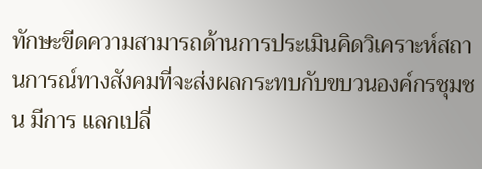ทักษะขีดความสามารถด้านการประเมินคิดวิเคราะห์สถานการณ์ทางสังคมที่จะส่งผลกระทบกับขบวนองค์กรชุมชน มีการ แลกเปลี่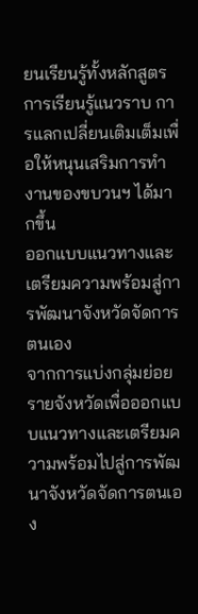ยนเรียนรู้ทั้งหลักสูตรการเรียนรู้แนวราบ การแลกเปลี่ยนเติมเต็มเพื่อให้หนุนเสริมการทำงานของขบวนฯ ได้มากขึ้น
ออกแบบแนวทางและเตรียมความพร้อมสู่การพัฒนาจังหวัดจัดการตนเอง
จากการแบ่งกลุ่มย่อยรายจังหวัดเพื่อออกแบบแนวทางและเตรียมความพร้อมไปสู่การพัฒนาจังหวัดจัดการตนเอง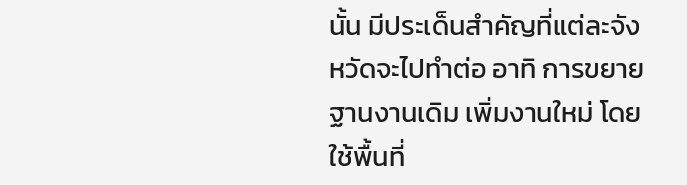นั้น มีประเด็นสำคัญที่แต่ละจังหวัดจะไปทำต่อ อาทิ การขยายฐานงานเดิม เพิ่มงานใหม่ โดยใช้พื้นที่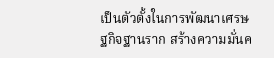เป็นตัวตั้งในการพัฒนาเศรษฐกิจฐานราก สร้างความมั่นค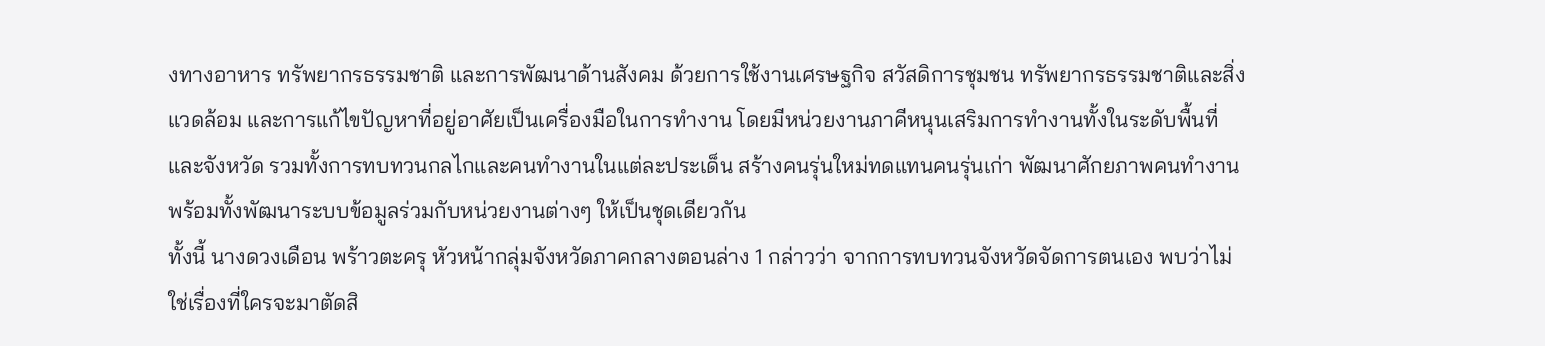งทางอาหาร ทรัพยากรธรรมชาติ และการพัฒนาด้านสังคม ด้วยการใช้งานเศรษฐกิจ สวัสดิการชุมชน ทรัพยากรธรรมชาติและสิ่งแวดล้อม และการแก้ไขปัญหาที่อยู่อาศัยเป็นเครื่องมือในการทำงาน โดยมีหน่วยงานภาคีหนุนเสริมการทำงานทั้งในระดับพื้นที่และจังหวัด รวมทั้งการทบทวนกลไกและคนทำงานในแต่ละประเด็น สร้างคนรุ่นใหม่ทดแทนคนรุ่นเก่า พัฒนาศักยภาพคนทำงาน พร้อมทั้งพัฒนาระบบข้อมูลร่วมกับหน่วยงานต่างๆ ให้เป็นชุดเดียวกัน
ทั้งนี้ นางดวงเดือน พร้าวตะครุ หัวหน้ากลุ่มจังหวัดภาคกลางตอนล่าง 1 กล่าวว่า จากการทบทวนจังหวัดจัดการตนเอง พบว่าไม่ใช่เรื่องที่ใครจะมาตัดสิ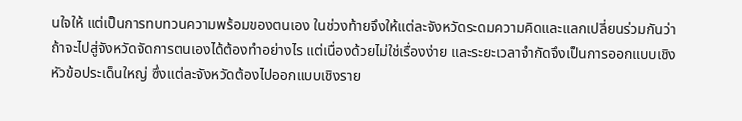นใจให้ แต่เป็นการทบทวนความพร้อมของตนเอง ในช่วงท้ายจึงให้แต่ละจังหวัดระดมความคิดและแลกเปลี่ยนร่วมกันว่าถ้าจะไปสู่จังหวัดจัดการตนเองได้ต้องทำอย่างไร แต่เนื่องด้วยไม่ใช่เรื่องง่าย และระยะเวลาจำกัดจึงเป็นการออกแบบเชิงหัวข้อประเด็นใหญ่ ซึ่งแต่ละจังหวัดต้องไปออกแบบเชิงราย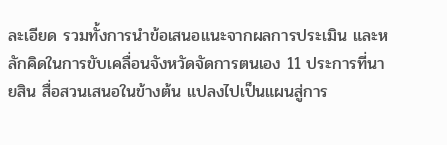ละเอียด รวมทั้งการนำข้อเสนอแนะจากผลการประเมิน และหลักคิดในการขับเคลื่อนจังหวัดจัดการตนเอง 11 ประการที่นายสิน สื่อสวนเสนอในข้างต้น แปลงไปเป็นแผนสู่การ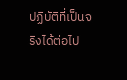ปฏิบัติที่เป็นจริงได้ต่อไป